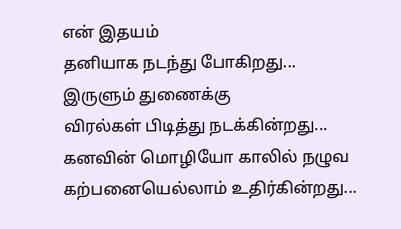என் இதயம்
தனியாக நடந்து போகிறது...
இருளும் துணைக்கு
விரல்கள் பிடித்து நடக்கின்றது...
கனவின் மொழியோ காலில் நழுவ
கற்பனையெல்லாம் உதிர்கின்றது...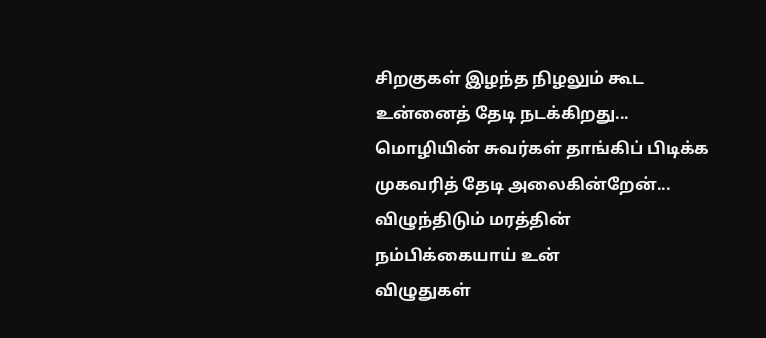சிறகுகள் இழந்த நிழலும் கூட
உன்னைத் தேடி நடக்கிறது...
மொழியின் சுவர்கள் தாங்கிப் பிடிக்க
முகவரித் தேடி அலைகின்றேன்...
விழுந்திடும் மரத்தின்
நம்பிக்கையாய் உன்
விழுதுகள்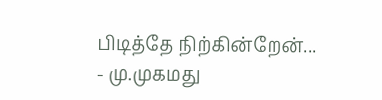பிடித்தே நிற்கின்றேன்...
- மு.முகமது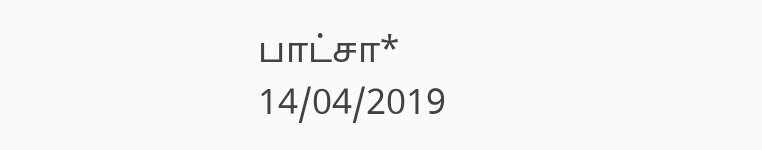பாட்சா*
14/04/2019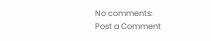No comments:
Post a Comment